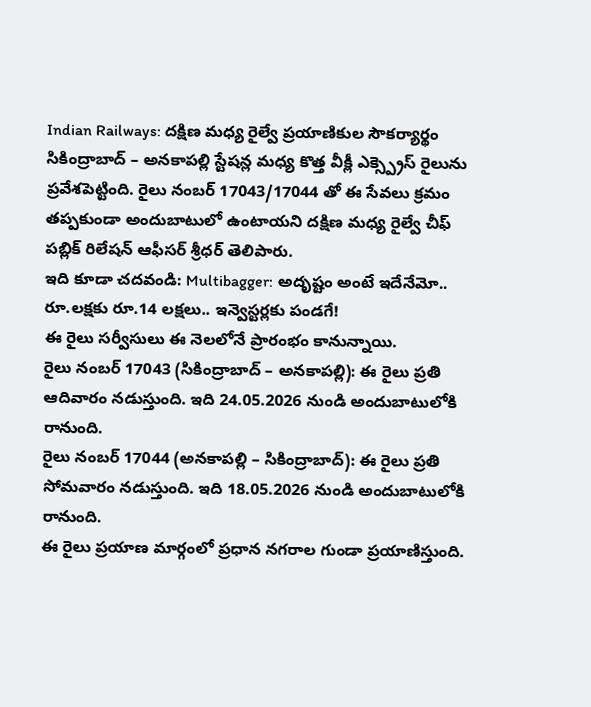Indian Railways: దక్షిణ మధ్య రైల్వే ప్రయాణికుల సౌకర్యార్థం సికింద్రాబాద్ – అనకాపల్లి స్టేషన్ల మధ్య కొత్త వీక్లీ ఎక్స్ప్రెస్ రైలును ప్రవేశపెట్టింది. రైలు నంబర్ 17043/17044 తో ఈ సేవలు క్రమం తప్పకుండా అందుబాటులో ఉంటాయని దక్షిణ మధ్య రైల్వే చీఫ్ పబ్లిక్ రిలేషన్ ఆఫీసర్ శ్రీధర్ తెలిపారు.
ఇది కూడా చదవండి: Multibagger: అదృష్టం అంటే ఇదేనేమో.. రూ.లక్షకు రూ.14 లక్షలు.. ఇన్వెస్టర్లకు పండగే!
ఈ రైలు సర్వీసులు ఈ నెలలోనే ప్రారంభం కానున్నాయి.
రైలు నంబర్ 17043 (సికింద్రాబాద్ – అనకాపల్లి): ఈ రైలు ప్రతి ఆదివారం నడుస్తుంది. ఇది 24.05.2026 నుండి అందుబాటులోకి రానుంది.
రైలు నంబర్ 17044 (అనకాపల్లి – సికింద్రాబాద్): ఈ రైలు ప్రతి సోమవారం నడుస్తుంది. ఇది 18.05.2026 నుండి అందుబాటులోకి రానుంది.
ఈ రైలు ప్రయాణ మార్గంలో ప్రధాన నగరాల గుండా ప్రయాణిస్తుంది.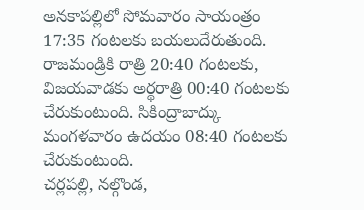అనకాపల్లిలో సోమవారం సాయంత్రం 17:35 గంటలకు బయలుదేరుతుంది. రాజమండ్రికి రాత్రి 20:40 గంటలకు, విజయవాడకు అర్థరాత్రి 00:40 గంటలకు చేరుకుంటుంది. సికింద్రాబాద్కు మంగళవారం ఉదయం 08:40 గంటలకు చేరుకుంటుంది.
చర్లపల్లి, నల్గొండ,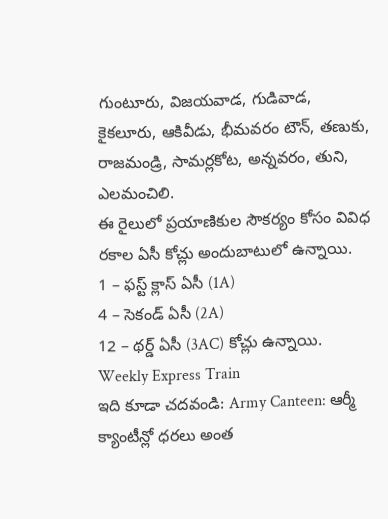గుంటూరు, విజయవాడ, గుడివాడ, కైకలూరు, ఆకివీడు, భీమవరం టౌన్, తణుకు, రాజమండ్రి, సామర్లకోట, అన్నవరం, తుని, ఎలమంచిలి.
ఈ రైలులో ప్రయాణికుల సౌకర్యం కోసం వివిధ రకాల ఏసీ కోచ్లు అందుబాటులో ఉన్నాయి.
1 – ఫస్ట్ క్లాస్ ఏసీ (1A)
4 – సెకండ్ ఏసీ (2A)
12 – థర్డ్ ఏసీ (3AC) కోచ్లు ఉన్నాయి.
Weekly Express Train
ఇది కూడా చదవండి: Army Canteen: ఆర్మీ క్యాంటీన్లో ధరలు అంత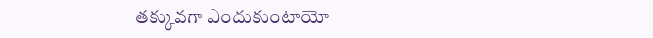తక్కువగా ఎందుకుంటాయో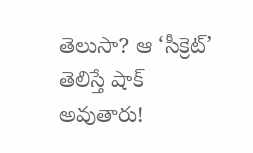తెలుసా? ఆ ‘సీక్రెట్’ తెలిస్తే షాక్ అవుతారు!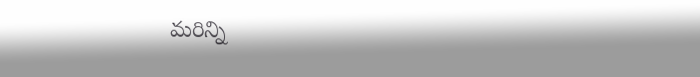మరిన్ని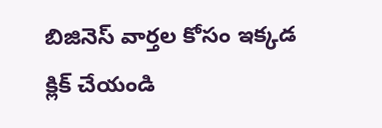బిజినెస్ వార్తల కోసం ఇక్కడ క్లిక్ చేయండి